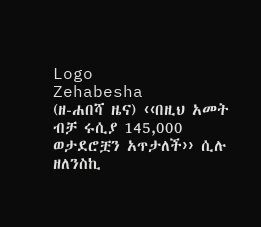Logo
Zehabesha
(ዘ-ሐበሻ ዜና) ‹‹በዚህ አመት ብቻ ሩሲያ 145,000 ወታደሮቿን አጥታለች›› ሲሉ ዘለንስኪ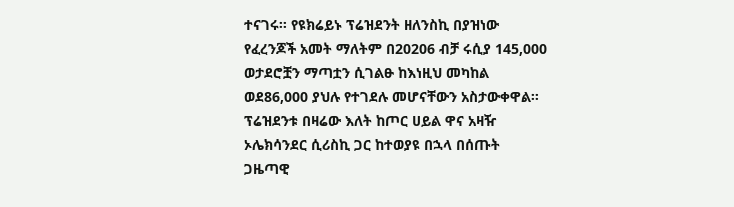ተናገሩ፡፡ የዩክሬይኑ ፕሬዝደንት ዘለንስኪ በያዝነው የፈረንጆች አመት ማለትም በ20206 ብቻ ሩሲያ 145,000 ወታደሮቿን ማጣቷን ሲገልፁ ከእነዚህ መካከል ወደ86,000 ያህሉ የተገደሉ መሆናቸውን አስታውቀዋል፡፡ ፕሬዝደንቱ በዛሬው እለት ከጦር ሀይል ዋና አዛዥ ኦሌክሳንደር ሲሪስኪ ጋር ከተወያዩ በኋላ በሰጡት ጋዜጣዊ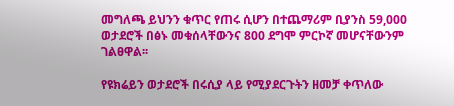መግለጫ ይህንን ቁጥር የጠሩ ሲሆን በተጨማሪም ቢያንስ 59,000 ወታደሮች በፅኑ መቁሰላቸውንና 800 ደግሞ ምርኮኛ መሆናቸውንም ገልፀዋል፡፡

የዩክሬይን ወታደሮች በሩሲያ ላይ የሚያደርጉትን ዘመቻ ቀጥለው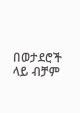በወታደሮች ላይ ብቻም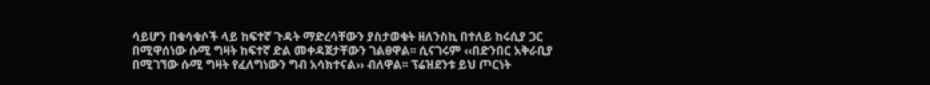ሳይሆን በቁሳቁሶች ላይ ከፍተኛ ጉዳት ማድረሳቸውን ያስታወቁት ዘለንስኪ በተለይ ከሩሲያ ጋር በሚዋሰነው ሱሚ ግዛት ከፍተኛ ድል መቀዳጀታቸውን ገልፀዋል፡፡ ሲናገሩም ‹‹በድንበር አቅራቢያ በሚገኘው ሱሚ ግዛት የፈለግነውን ግብ አሳክተናል›› ብለዋል፡፡ ፕሬዝደንቱ ይህ ጦርነት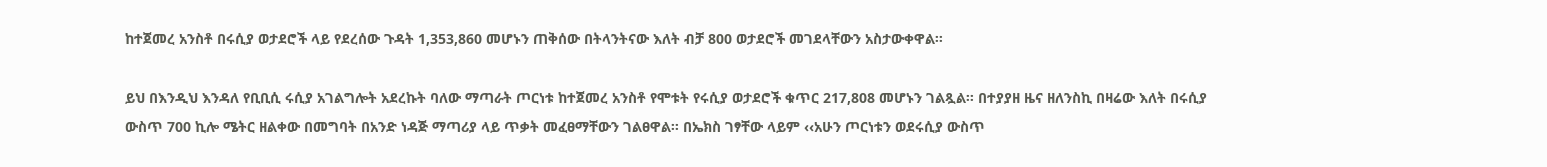ከተጀመረ አንስቶ በሩሲያ ወታደሮች ላይ የደረሰው ጉዳት 1,353,860 መሆኑን ጠቅሰው በትላንትናው እለት ብቻ 800 ወታደሮች መገደላቸውን አስታውቀዋል፡፡

ይህ በእንዲህ እንዳለ የቢቢሲ ሩሲያ አገልግሎት አደረኩት ባለው ማጣራት ጦርነቱ ከተጀመረ አንስቶ የሞቱት የሩሲያ ወታደሮች ቁጥር 217,808 መሆኑን ገልጿል፡፡ በተያያዘ ዜና ዘለንስኪ በዛሬው እለት በሩሲያ ውስጥ 700 ኪሎ ሜትር ዘልቀው በመግባት በአንድ ነዳጅ ማጣሪያ ላይ ጥቃት መፈፀማቸውን ገልፀዋል፡፡ በኤክስ ገፃቸው ላይም ‹‹አሁን ጦርነቱን ወደሩሲያ ውስጥ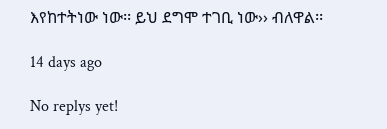እየከተትነው ነው፡፡ ይህ ደግሞ ተገቢ ነው›› ብለዋል፡፡

14 days ago

No replys yet!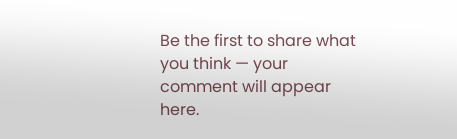Be the first to share what you think — your comment will appear here.